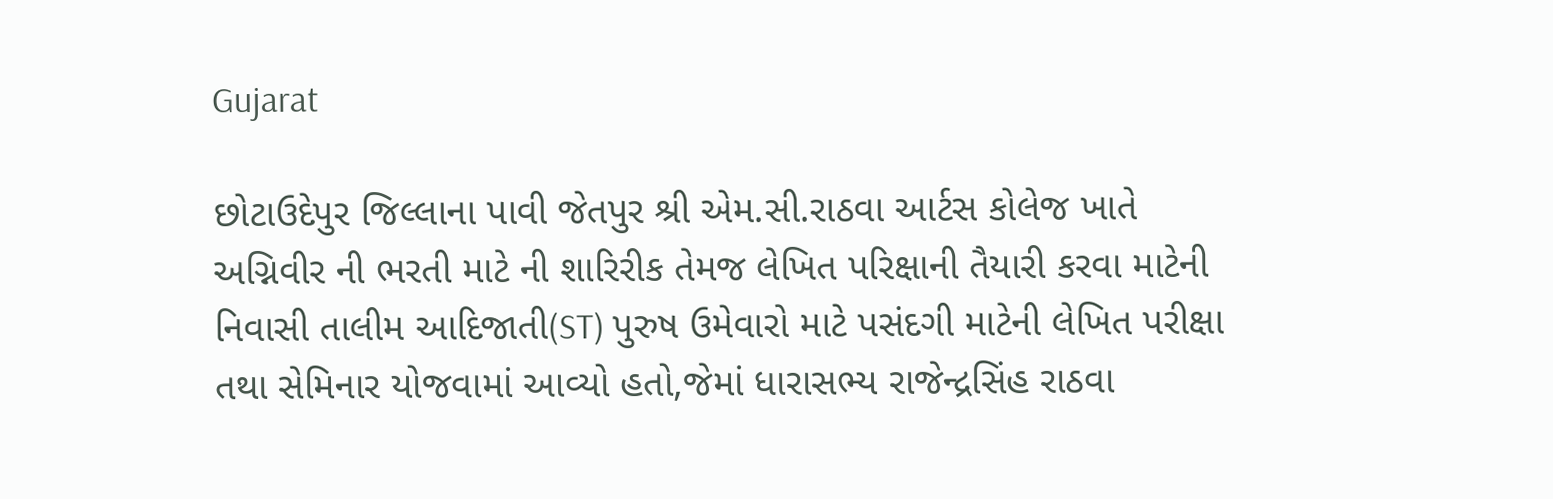Gujarat

છોટાઉદેપુર જિલ્લાના પાવી જેતપુર શ્રી એમ.સી.રાઠવા આર્ટસ કોલેજ ખાતે અગ્નિવીર ની ભરતી માટે ની શારિરીક તેમજ લેખિત પરિક્ષાની તૈયારી કરવા માટેની નિવાસી તાલીમ આદિજાતી(ST) પુરુષ ઉમેવારો માટે પસંદગી માટેની લેખિત પરીક્ષા તથા સેમિનાર યોજવામાં આવ્યો હતો,જેમાં ધારાસભ્ય રાજેન્દ્રસિંહ રાઠવા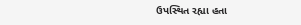ઉપસ્થિત રહ્યા હતા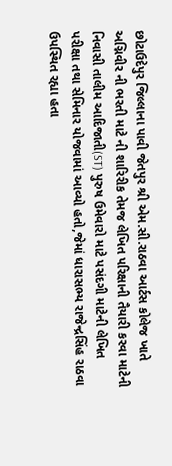છોટાઉદેપુર જિલ્લાના પાવી જેતપુર શ્રી એમ.સી.રાઠવા આર્ટસ કોલેજ ખાતે અગ્નિવીર ની ભરતી માટે ની શારિરીક તેમજ લેખિત પરિક્ષાની તૈયારી કરવા માટેની નિવાસી તાલીમ આદિજાતી(ST) પુરુષ ઉમેવારો માટે પસંદગી માટેની લેખિત પરીક્ષા તથા સેમિનાર યોજવામાં આવ્યો હતો,જેમાં ધારાસભ્ય રાજેન્દ્રસિંહ રાઠવા ઉપસ્થિત રહ્યા હતા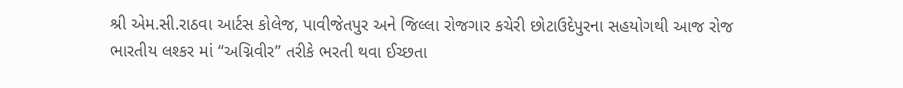શ્રી એમ.સી.રાઠવા આર્ટસ કોલેજ, પાવીજેતપુર અને જિલ્લા રોજગાર કચેરી છોટાઉદેપુરના સહયોગથી આજ રોજ ભારતીય લશ્કર માં “અગ્નિવીર” તરીકે ભરતી થવા ઈચ્છતા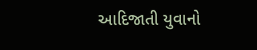આદિજાતી યુવાનો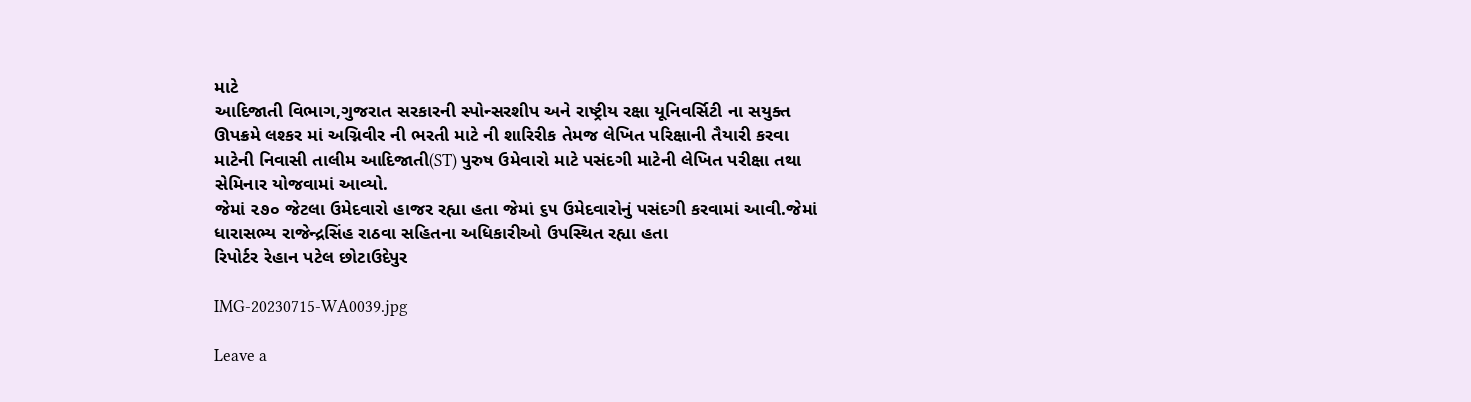માટે
આદિજાતી વિભાગ,ગુજરાત સરકારની સ્પોન્સરશીપ અને રાષ્ટ્રીય રક્ષા યૂનિવર્સિટી ના સયુક્ત ઊપક્રમે લશ્કર માં અગ્નિવીર ની ભરતી માટે ની શારિરીક તેમજ લેખિત પરિક્ષાની તૈયારી કરવા માટેની નિવાસી તાલીમ આદિજાતી(ST) પુરુષ ઉમેવારો માટે પસંદગી માટેની લેખિત પરીક્ષા તથા સેમિનાર યોજવામાં આવ્યો.
જેમાં ૨૭૦ જેટલા ઉમેદવારો હાજર રહ્યા હતા જેમાં ૬૫ ઉમેદવારોનું પસંદગી કરવામાં આવી.જેમાં ધારાસભ્ય રાજેન્દ્રસિંહ રાઠવા સહિતના અધિકારીઓ ઉપસ્થિત રહ્યા હતા
રિપોર્ટર રેહાન પટેલ છોટાઉદેપુર

IMG-20230715-WA0039.jpg

Leave a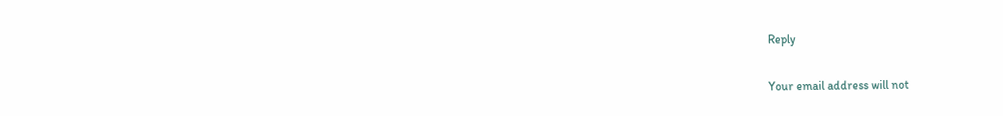Reply

Your email address will not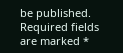be published. Required fields are marked *